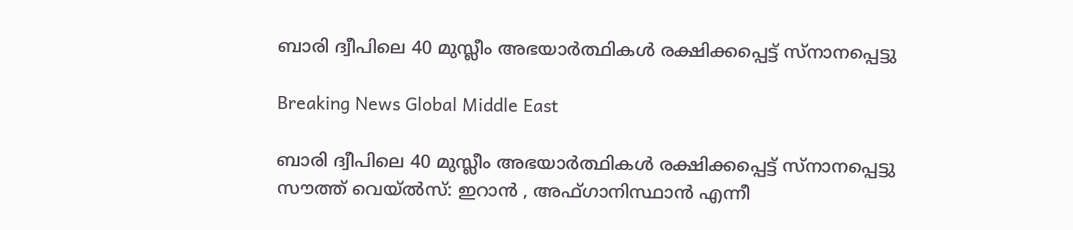ബാരി ദ്വീപിലെ 40 മുസ്ലീം അഭയാര്‍ത്ഥികള്‍ രക്ഷിക്കപ്പെട്ട് സ്നാനപ്പെട്ടു

Breaking News Global Middle East

ബാരി ദ്വീപിലെ 40 മുസ്ലീം അഭയാര്‍ത്ഥികള്‍ രക്ഷിക്കപ്പെട്ട് സ്നാനപ്പെട്ടു
സൗത്ത് വെയ്ല്‍സ്: ഇറാന്‍ ‍, അഫ്ഗാനിസ്ഥാന്‍ എന്നീ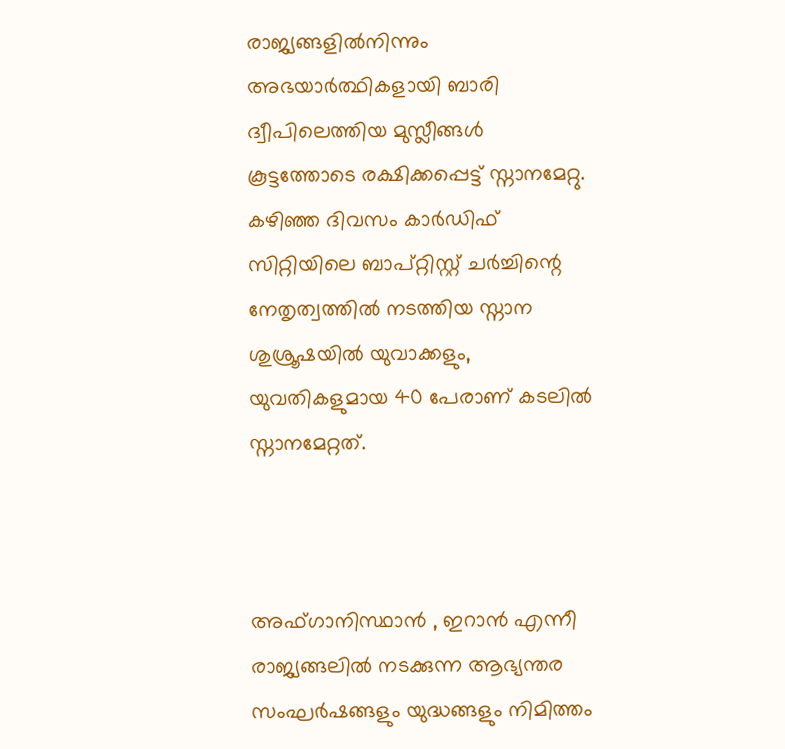രാജ്യങ്ങളില്‍നിന്നും അഭയാര്‍ത്ഥികളായി ബാരി ദ്വീപിലെത്തിയ മുസ്ലീങ്ങള്‍ കൂട്ടത്തോടെ രക്ഷിക്കപ്പെട്ട് സ്നാനമേറ്റു. കഴിഞ്ഞ ദിവസം കാര്‍ഡിഫ് സിറ്റിയിലെ ബാപ്റ്റിസ്റ്റ് ചര്‍ച്ചിന്റെ നേതൃത്വത്തില്‍ നടത്തിയ സ്നാന ശുശ്രൂഷയില്‍ യുവാക്കളും, യുവതികളുമായ 40 പേരാണ് കടലില്‍ സ്നാനമേറ്റത്.



അഫ്ഗാനിസ്ഥാന്‍ ‍, ഇറാന്‍ എന്നീ രാജ്യങ്ങലില്‍ നടക്കുന്ന ആഭ്യന്തര സംഘര്‍ഷങ്ങളും യുദ്ധങ്ങളും നിമിത്തം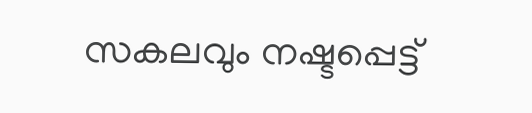സകലവും നഷ്ടപ്പെട്ട്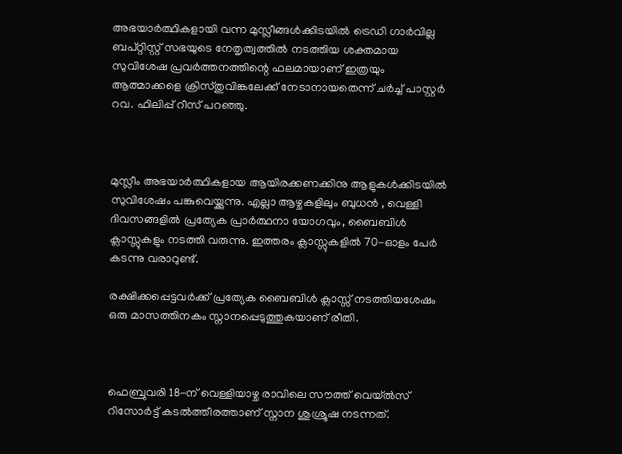അഭയാര്‍ത്ഥികളായി വന്ന മുസ്ലീങ്ങള്‍ക്കിടയില്‍ ട്രെഡി ഗാര്‍വില്ല ബപ്റ്റിസ്റ്റ് സഭയുടെ നേതൃത്വത്തില്‍ നടത്തിയ ശക്തമായ സുവിശേഷ പ്രവര്‍ത്തനത്തിന്റെ ഫലമായാണ് ഇത്രയും ആത്മാക്കളെ ക്രിസ്തുവിങ്കലേക്ക് നേടാനായതെന്ന് ചര്‍ച്ച് പാസ്റ്റര്‍ റവ. ഫിലിപ്പ് റീസ് പറഞ്ഞു.



മുസ്ലീം അഭയാര്‍ത്ഥികളായ ആയിരക്കണക്കിനു ആളുകള്‍ക്കിടയില്‍ സുവിശേഷം പങ്കുവെയ്ക്കുന്നു. എല്ലാ ആഴ്ചകളിലും ബുധന്‍ ‍, വെള്ളി ദിവസങ്ങളില്‍ പ്രത്യേക പ്രാര്‍ത്ഥനാ യോഗവും, ബൈബിള്‍ ക്ലാസ്സുകളും നടത്തി വരുന്നു. ഇത്തരം ക്ലാസ്സുകളില്‍ 70-ഓളം പേര്‍ കടന്നു വരാറുണ്ട്.

രക്ഷിക്കപ്പെട്ടവര്‍ക്ക് പ്രത്യേക ബൈബിള്‍ ക്ലാസ്സ് നടത്തിയശേഷം ഒരു മാസത്തിനകം സ്നാനപ്പെടുത്തുകയാണ് രീതി.



ഫെബ്രുവരി 18-ന് വെള്ളിയാഴ്ച രാവിലെ സൗത്ത് വെയ്ല്‍സ് റിസോര്‍ട്ട് കടല്‍ത്തീരത്താണ് സ്നാന ശുശ്രൂഷ നടന്നത്.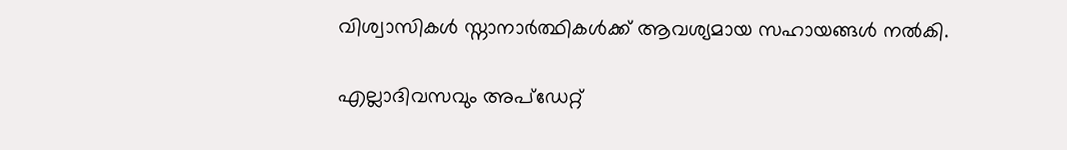വിശ്വാസികള്‍ സ്നാനാര്‍ത്ഥികള്‍ക്ക് ആവശ്യമായ സഹായങ്ങള്‍ നല്‍കി.

എല്ലാദിവസവും അപ്ഡേറ്റ്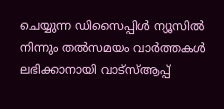ചെയ്യുന്ന ഡിസൈപ്പിൾ ന്യൂസിൽ നിന്നും തൽസമയം വാർത്തകൾ ലഭിക്കാനായി വാട്സ്ആപ്പ്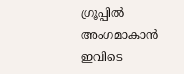ഗ്രൂപ്പിൽ അംഗമാകാൻ ഇവിടെ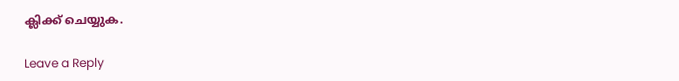ക്ലിക്ക് ചെയ്യുക.

Leave a Reply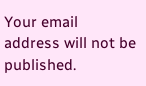Your email address will not be published.